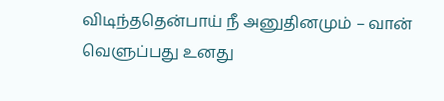விடிந்ததென்பாய் நீ அனுதினமும் – வான் வெளுப்பது உனது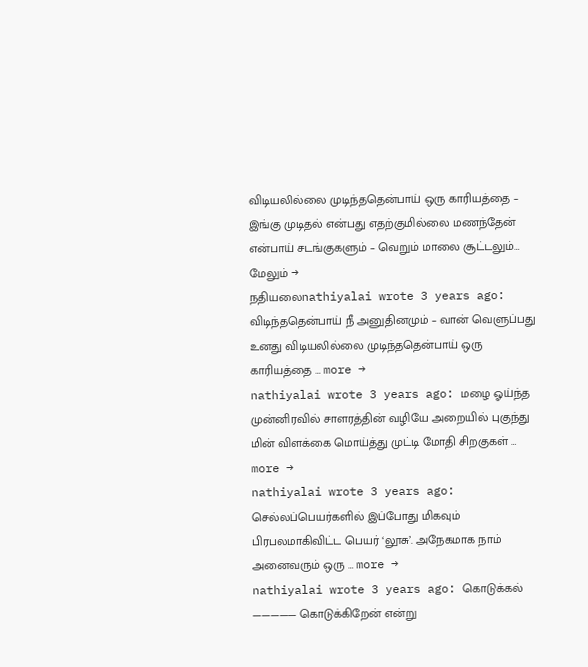விடியலில்லை முடிந்ததென்பாய் ஒரு காரியத்தை – இங்கு முடிதல் என்பது எதற்குமில்லை மணந்தேன் என்பாய் சடங்குகளும் – வெறும் மாலை சூட்டலும்… மேலும் →
நதியலைnathiyalai wrote 3 years ago: விடிந்ததென்பாய் நீ அனுதினமும் – வான் வெளுப்பது உனது விடியலில்லை முடிந்ததென்பாய் ஒரு காரியத்தை … more →
nathiyalai wrote 3 years ago: மழை ஓய்ந்த முன்னிரவில் சாளரத்தின் வழியே அறையில் புகுந்து மின் விளக்கை மொய்த்து முட்டி மோதி சிறகுகள் … more →
nathiyalai wrote 3 years ago: செல்லப்பெயர்களில் இப்போது மிகவும் பிரபலமாகிவிட்ட பெயர் ‘லூசு’. அநேகமாக நாம் அனைவரும் ஒரு … more →
nathiyalai wrote 3 years ago: கொடுக்கல் ————— கொடுக்கிறேன் என்று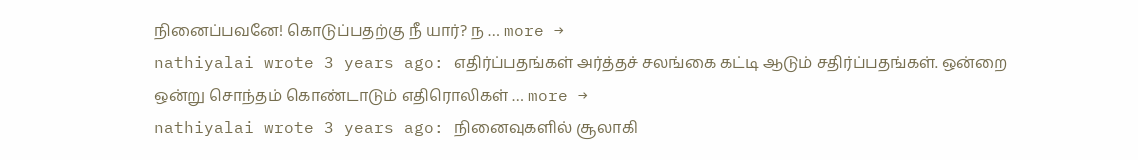நினைப்பவனே! கொடுப்பதற்கு நீ யார்? ந … more →
nathiyalai wrote 3 years ago: எதிர்ப்பதங்கள் அர்த்தச் சலங்கை கட்டி ஆடும் சதிர்ப்பதங்கள். ஒன்றை ஒன்று சொந்தம் கொண்டாடும் எதிரொலிகள் … more →
nathiyalai wrote 3 years ago: நினைவுகளில் சூலாகி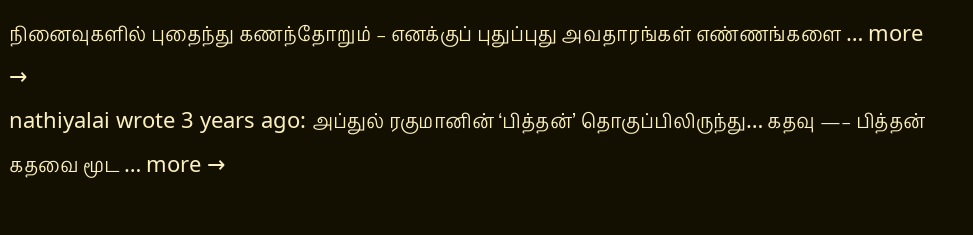நினைவுகளில் புதைந்து கணந்தோறும் – எனக்குப் புதுப்புது அவதாரங்கள் எண்ணங்களை … more →
nathiyalai wrote 3 years ago: அப்துல் ரகுமானின் ‘பித்தன்’ தொகுப்பிலிருந்து… கதவு —– பித்தன் கதவை மூட … more →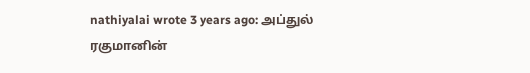nathiyalai wrote 3 years ago: அப்துல் ரகுமானின்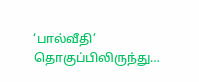‘பால்வீதி’ தொகுப்பிலிருந்து…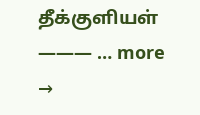தீக்குளியள் ——— … more →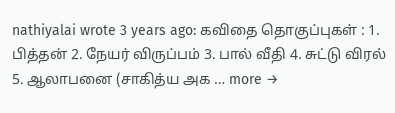nathiyalai wrote 3 years ago: கவிதை தொகுப்புகள் : 1. பித்தன் 2. நேயர் விருப்பம் 3. பால் வீதி 4. சுட்டு விரல் 5. ஆலாபனை (சாகித்ய அக … more →